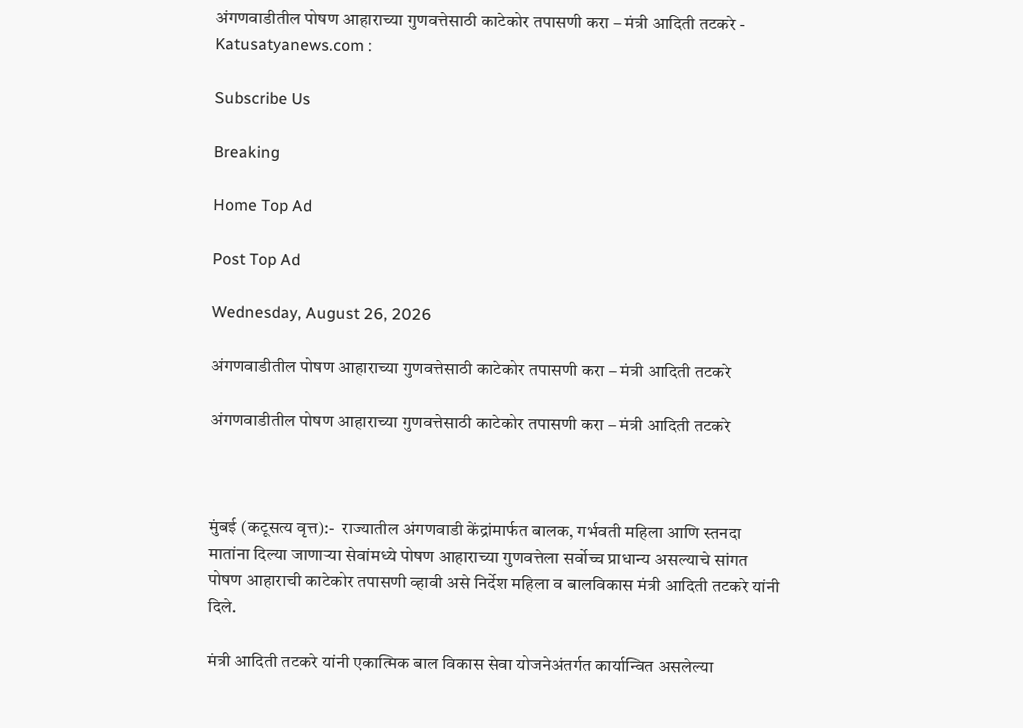अंगणवाडीतील पोषण आहाराच्या गुणवत्तेसाठी काटेकोर तपासणी करा – मंत्री आदिती तटकरे - Katusatyanews.com :

Subscribe Us

Breaking

Home Top Ad

Post Top Ad

Wednesday, August 26, 2026

अंगणवाडीतील पोषण आहाराच्या गुणवत्तेसाठी काटेकोर तपासणी करा – मंत्री आदिती तटकरे

अंगणवाडीतील पोषण आहाराच्या गुणवत्तेसाठी काटेकोर तपासणी करा – मंत्री आदिती तटकरे



मुंबई (कटूसत्य वृत्त):-  राज्यातील अंगणवाडी केंद्रांमार्फत बालक, गर्भवती महिला आणि स्तनदा मातांना दिल्या जाणाऱ्या सेवांमध्ये पोषण आहाराच्या गुणवत्तेला सर्वोच्च प्राधान्य असल्याचे सांगत पोषण आहाराची काटेकोर तपासणी व्हावी असे निर्देश महिला व बालविकास मंत्री आदिती तटकरे यांनी दिले.

मंत्री आदिती तटकरे यांनी एकात्मिक बाल विकास सेवा योजनेअंतर्गत कार्यान्वित असलेल्या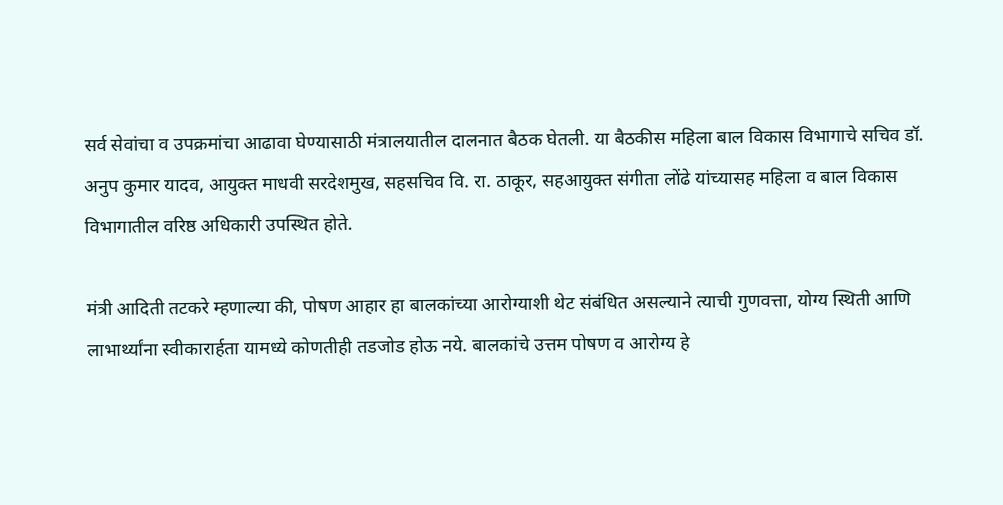सर्व सेवांचा व उपक्रमांचा आढावा घेण्यासाठी मंत्रालयातील दालनात बैठक घेतली. या बैठकीस महिला बाल विकास विभागाचे सचिव डॉ. अनुप कुमार यादव, आयुक्त माधवी सरदेशमुख, सहसचिव वि. रा. ठाकूर, सहआयुक्त संगीता लोंढे यांच्यासह महिला व बाल विकास विभागातील वरिष्ठ अधिकारी उपस्थित होते.

मंत्री आदिती तटकरे म्हणाल्या की, पोषण आहार हा बालकांच्या आरोग्याशी थेट संबंधित असल्याने त्याची गुणवत्ता, योग्य स्थिती आणि लाभार्थ्यांना स्वीकारार्हता यामध्ये कोणतीही तडजोड होऊ नये. बालकांचे उत्तम पोषण व आरोग्य हे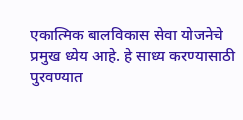एकात्मिक बालविकास सेवा योजनेचे प्रमुख ध्येय आहे. हे साध्य करण्यासाठी पुरवण्यात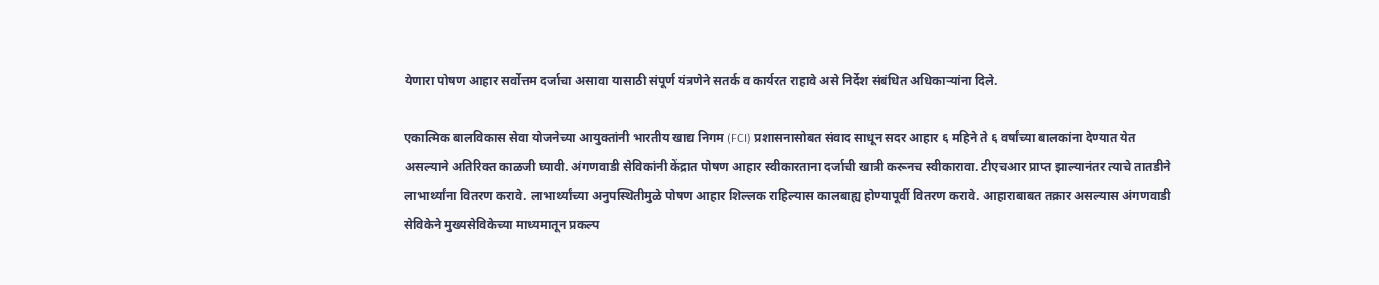येणारा पोषण आहार सर्वोत्तम दर्जाचा असावा यासाठी संपूर्ण यंत्रणेने सतर्क व कार्यरत राहावे असे निर्देश संबंधित अधिकाऱ्यांना दिले.

एकात्मिक बालविकास सेवा योजनेच्या आयुक्तांनी भारतीय खाद्य निगम (FCI) प्रशासनासोबत संवाद साधून सदर आहार ६ महिने ते ६ वर्षांच्या बालकांना देण्यात येत असल्याने अतिरिक्त काळजी घ्यावी. अंगणवाडी सेविकांनी केंद्रात पोषण आहार स्वीकारताना दर्जाची खात्री करूनच स्वीकारावा. टीएचआर प्राप्त झाल्यानंतर त्याचे तातडीने लाभार्थ्यांना वितरण करावे. लाभार्थ्यांच्या अनुपस्थितीमुळे पोषण आहार शिल्लक राहिल्यास कालबाह्य होण्यापूर्वी वितरण करावे. आहाराबाबत तक्रार असल्यास अंगणवाडी सेविकेने मुख्यसेविकेच्या माध्यमातून प्रकल्प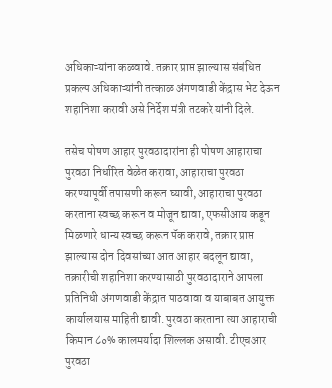अधिकाऱ्यांना कळवावे. तक्रार प्राप्त झाल्यास संबंधित प्रकल्प अधिकाऱ्यांनी तत्काळ अंगणवाडी केंद्रास भेट देऊन शहानिशा करावी असे निर्देश मंत्री तटकरे यांनी दिले.

तसेच पोषण आहार पुरवठादारांना ही पोषण आहाराचा पुरवठा निर्धारित वेळेत करावा, आहाराचा पुरवठा करण्यापूर्वी तपासणी करून घ्यावी, आहाराचा पुरवठा करताना स्वच्छ करून व मोजून द्यावा, एफसीआय कडून मिळणारे धान्य स्वच्छ करून पॅक करावे, तक्रार प्राप्त झाल्यास दोन दिवसांच्या आत आहार बदलून द्यावा, तक्रारीची शहानिशा करण्यासाठी पुरवठादाराने आपला प्रतिनिधी अंगणवाडी केंद्रात पाठवावा व याबाबत आयुक्त कार्यालयास माहिती द्यावी. पुरवठा करताना त्या आहाराची किमान ८०% कालमर्यादा शिल्लक असावी. टीएचआर पुरवठा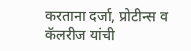करताना दर्जा, प्रोटीन्स व कॅलरीज यांची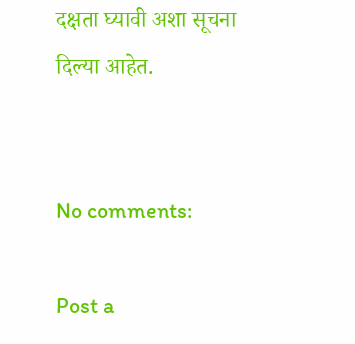दक्षता घ्यावी अशा सूचना दिल्या आहेत.


No comments:

Post a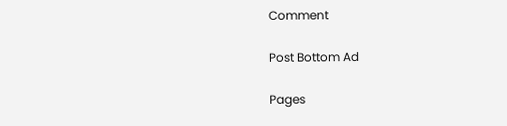Comment

Post Bottom Ad

Pages